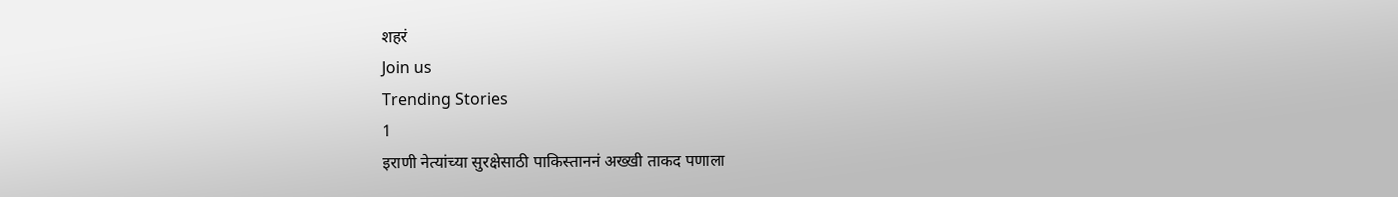शहरं
Join us
Trending Stories
1
इराणी नेत्यांच्या सुरक्षेसाठी पाकिस्ताननं अख्खी ताकद पणाला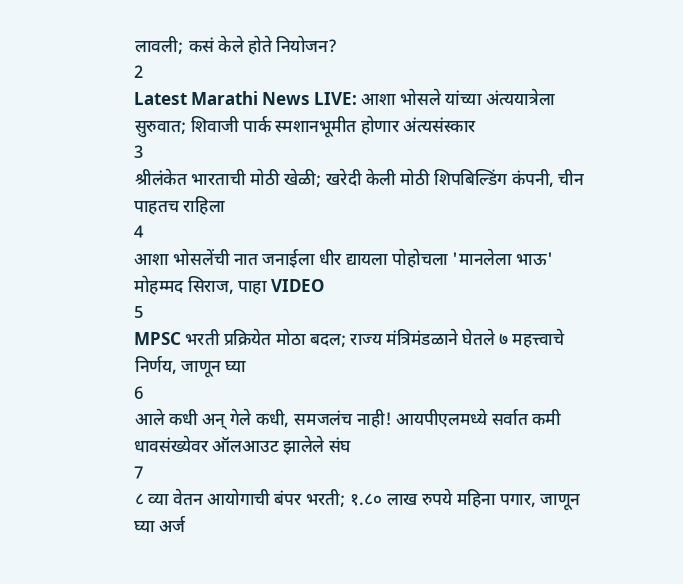लावली; कसं केले होते नियोजन?
2
Latest Marathi News LIVE: आशा भोसले यांच्या अंत्ययात्रेला सुरुवात; शिवाजी पार्क स्मशानभूमीत होणार अंत्यसंस्कार
3
श्रीलंकेत भारताची मोठी खेळी; खरेदी केली मोठी शिपबिल्डिंग कंपनी, चीन पाहतच राहिला
4
आशा भोसलेंची नात जनाईला धीर द्यायला पोहोचला 'मानलेला भाऊ' मोहम्मद सिराज, पाहा VIDEO
5
MPSC भरती प्रक्रियेत मोठा बदल; राज्य मंत्रिमंडळाने घेतले ७ महत्त्वाचे निर्णय, जाणून घ्या
6
आले कधी अन् गेले कधी, समजलंच नाही! आयपीएलमध्ये सर्वात कमी धावसंख्येवर ऑलआउट झालेले संघ
7
८ व्या वेतन आयोगाची बंपर भरती; १.८० लाख रुपये महिना पगार, जाणून घ्या अर्ज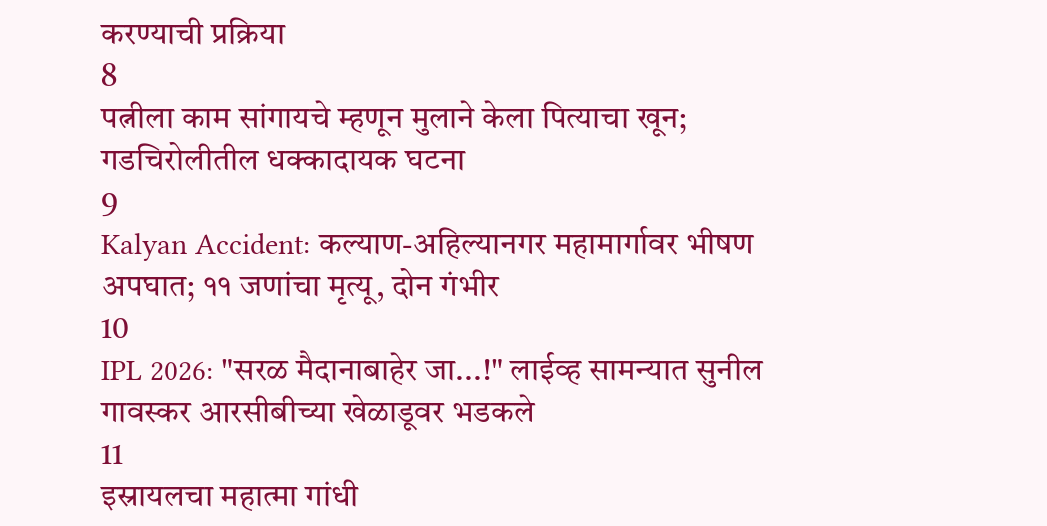करण्याची प्रक्रिया
8
पत्नीला काम सांगायचे म्हणून मुलाने केला पित्याचा खून; गडचिरोलीतील धक्कादायक घटना
9
Kalyan Accident: कल्याण-अहिल्यानगर महामार्गावर भीषण अपघात; ११ जणांचा मृत्यू, दोन गंभीर
10
IPL 2026: "सरळ मैदानाबाहेर जा...!" लाईव्ह सामन्यात सुनील गावस्कर आरसीबीच्या खेळाडूवर भडकले
11
इस्रायलचा महात्मा गांधी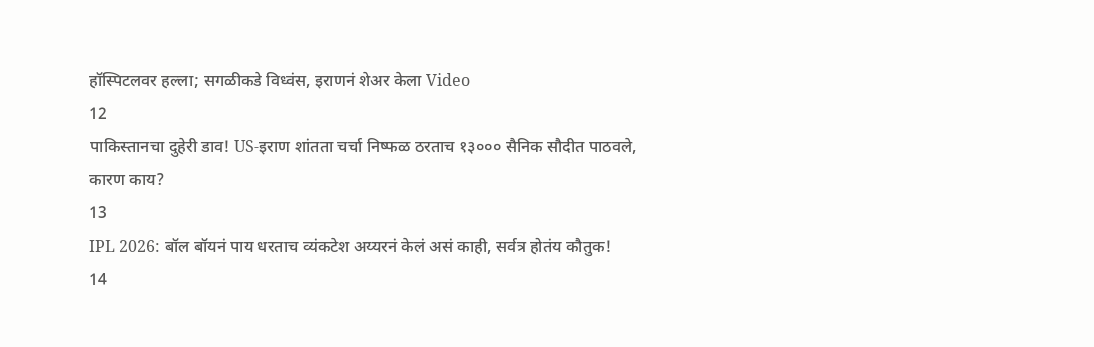हॉस्पिटलवर हल्ला; सगळीकडे विध्वंस, इराणनं शेअर केला Video
12
पाकिस्तानचा दुहेरी डाव! US-इराण शांतता चर्चा निष्फळ ठरताच १३००० सैनिक सौदीत पाठवले, कारण काय?
13
IPL 2026: बॉल बॉयनं पाय धरताच व्यंकटेश अय्यरनं केलं असं काही, सर्वत्र होतंय कौतुक!
14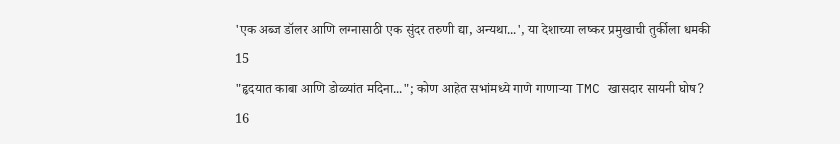'एक अब्ज डॉलर आणि लग्नासाठी एक सुंदर तरुणी द्या, अन्यथा...', या देशाच्या लष्कर प्रमुखाची तुर्कीला धमकी
15
"हृदयात काबा आणि डोळ्यांत मदिना..."; कोण आहेत सभांमध्ये गाणे गाणाऱ्या TMC खासदार सायनी घोष?
16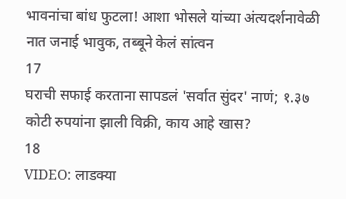भावनांचा बांध फुटला! आशा भोसले यांच्या अंत्यदर्शनावेळी नात जनाई भावुक, तब्बूने केलं सांत्वन
17
घराची सफाई करताना सापडलं 'सर्वात सुंदर' नाणं; १.३७ कोटी रुपयांना झाली विक्री, काय आहे खास?
18
VIDEO: लाडक्या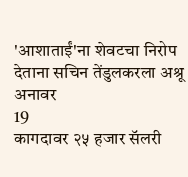'आशाताईं'ना शेवटचा निरोप देताना सचिन तेंडुलकरला अश्रू अनावर
19
कागदावर २५ हजार सॅलरी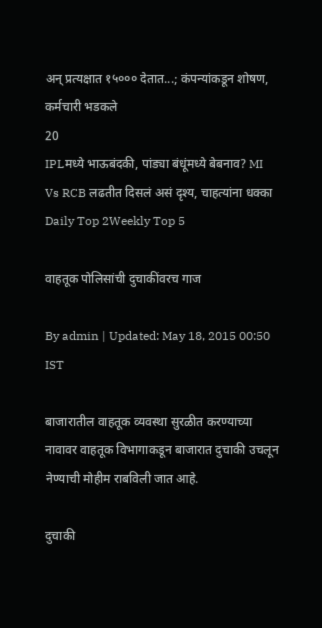अन् प्रत्यक्षात १५००० देतात...; कंपन्यांकडून शोषण, कर्मचारी भडकले
20
IPLमध्ये भाऊबंदकी, पांड्या बंधूंमध्ये बेबनाव? MI Vs RCB लढतीत दिसलं असं दृश्य, चाहत्यांना धक्का
Daily Top 2Weekly Top 5

वाहतूक पोलिसांची दुचाकींवरच गाज

By admin | Updated: May 18, 2015 00:50 IST

बाजारातील वाहतूक व्यवस्था सुरळीत करण्याच्या नावावर वाहतूक विभागाकडून बाजारात दुचाकी उचलून नेण्याची मोहीम राबविली जात आहे.

दुचाकी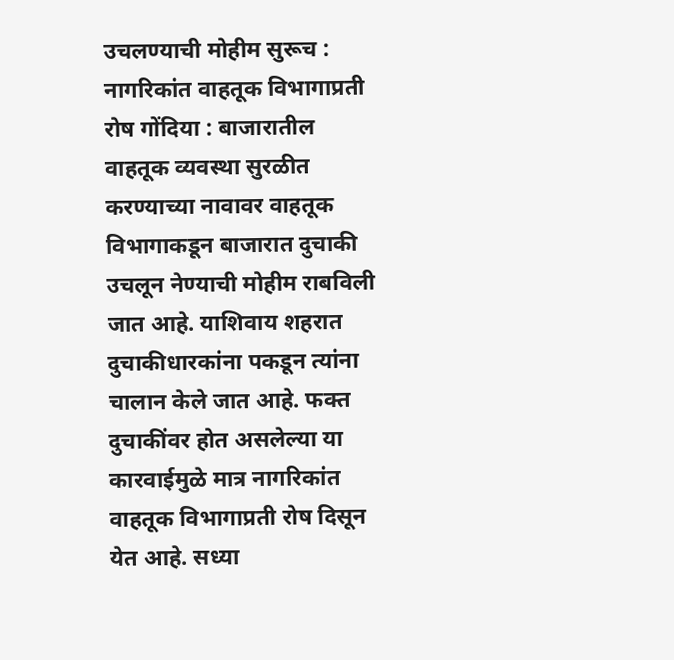उचलण्याची मोहीम सुरूच : नागरिकांत वाहतूक विभागाप्रती रोष गोंदिया : बाजारातील वाहतूक व्यवस्था सुरळीत करण्याच्या नावावर वाहतूक विभागाकडून बाजारात दुचाकी उचलून नेण्याची मोहीम राबविली जात आहे. याशिवाय शहरात दुचाकीधारकांना पकडून त्यांना चालान केले जात आहे. फक्त दुचाकींवर होत असलेल्या या कारवाईमुळे मात्र नागरिकांत वाहतूक विभागाप्रती रोष दिसून येत आहे. सध्या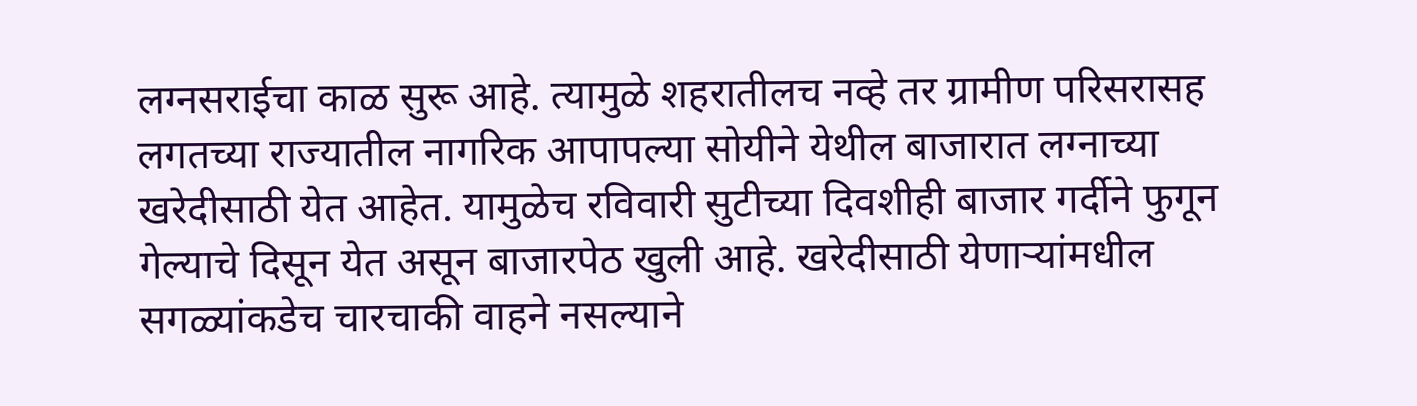लग्नसराईचा काळ सुरू आहे. त्यामुळे शहरातीलच नव्हे तर ग्रामीण परिसरासह लगतच्या राज्यातील नागरिक आपापल्या सोयीने येथील बाजारात लग्नाच्या खरेदीसाठी येत आहेत. यामुळेच रविवारी सुटीच्या दिवशीही बाजार गर्दीने फुगून गेल्याचे दिसून येत असून बाजारपेठ खुली आहे. खरेदीसाठी येणाऱ्यांमधील सगळ्यांकडेच चारचाकी वाहने नसल्याने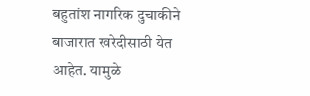बहुतांश नागरिक दुचाकीने बाजारात खरेदीसाठी येत आहेत. यामुळे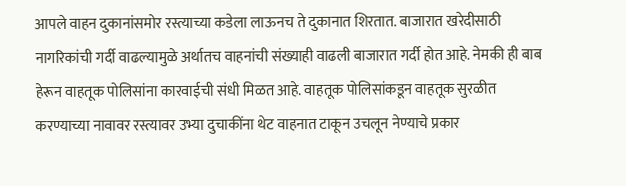आपले वाहन दुकानांसमोर रस्त्याच्या कडेला लाऊनच ते दुकानात शिरतात. बाजारात खरेदीसाठी नागरिकांची गर्दी वाढल्यामुळे अर्थातच वाहनांची संख्याही वाढली बाजारात गर्दी होत आहे. नेमकी ही बाब हेरून वाहतूक पोलिसांना कारवाईची संधी मिळत आहे. वाहतूक पोलिसांकडून वाहतूक सुरळीत करण्याच्या नावावर रस्त्यावर उभ्या दुचाकींना थेट वाहनात टाकून उचलून नेण्याचे प्रकार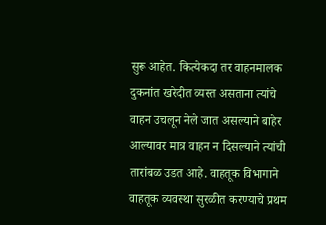सुरू आहेत. कित्येकदा तर वाहनमालक दुकनांत खरेदीत व्यस्त असताना त्यांचे वाहन उचलून नेले जात असल्याने बाहेर आल्यावर मात्र वाहन न दिसल्याने त्यांची तारांबळ उडत आहे. वाहतूक विभागाने वाहतूक व्यवस्था सुरळीत करण्याचे प्रथम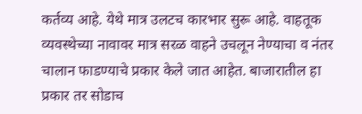कर्तव्य आहे. येथे मात्र उलटच कारभार सुरू आहे. वाहतूक व्यवस्थेच्या नावावर मात्र सरळ वाहने उचलून नेण्याचा व नंतर चालान फाडण्याचे प्रकार केले जात आहेत. बाजारातील हा प्रकार तर सोडाच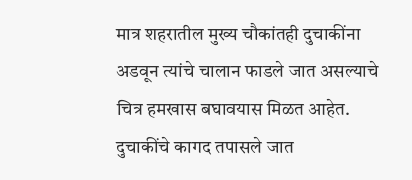मात्र शहरातील मुख्य चौकांतही दुचाकींना अडवून त्यांचे चालान फाडले जात असल्याचे चित्र हमखास बघावयास मिळत आहेत. दुचाकींचे कागद तपासले जात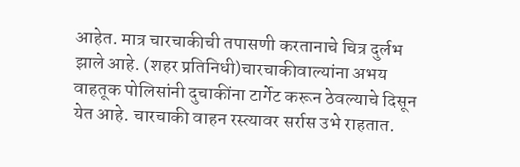आहेत. मात्र चारचाकीची तपासणी करतानाचे चित्र दुर्लभ झाले आहे. (शहर प्रतिनिधी)चारचाकीवाल्यांना अभय वाहतूक पोलिसांनी दुचाकींना टार्गेट करून ठेवल्याचे दिसून येत आहे. चारचाकी वाहन रस्त्यावर सर्रास उभे राहतात.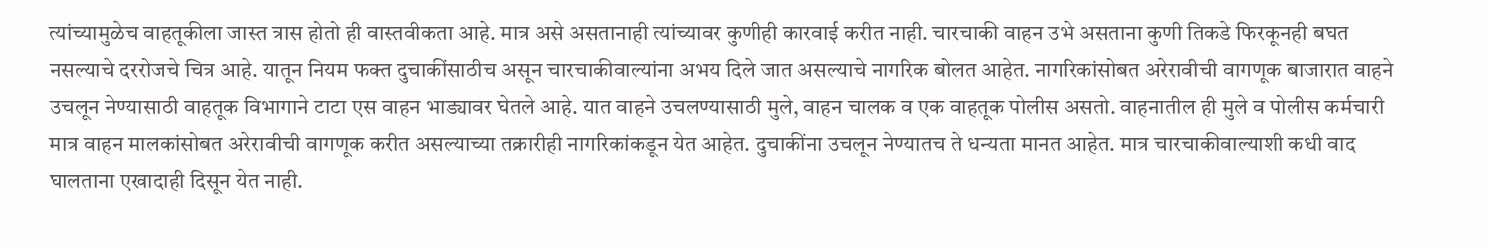त्यांच्यामुळेच वाहतूकीला जास्त त्रास होतो ही वास्तवीकता आहे. मात्र असे असतानाही त्यांच्यावर कुणीही कारवाई करीत नाही. चारचाकी वाहन उभे असताना कुणी तिकडे फिरकूनही बघत नसल्याचे दररोजचे चित्र आहे. यातून नियम फक्त दुचाकींसाठीच असून चारचाकीवाल्यांना अभय दिले जात असल्याचे नागरिक बोलत आहेत. नागरिकांसोबत अरेरावीची वागणूक बाजारात वाहने उचलून नेण्यासाठी वाहतूक विभागाने टाटा एस वाहन भाड्यावर घेतले आहे. यात वाहने उचलण्यासाठी मुले, वाहन चालक व एक वाहतूक पोलीस असतो. वाहनातील ही मुले व पोलीस कर्मचारी मात्र वाहन मालकांसोबत अरेरावीची वागणूक करीत असल्याच्या तक्रारीही नागरिकांकडून येत आहेत. दुचाकींना उचलून नेण्यातच ते धन्यता मानत आहेत. मात्र चारचाकीवाल्याशी कधी वाद घालताना एखादाही दिसून येत नाही.